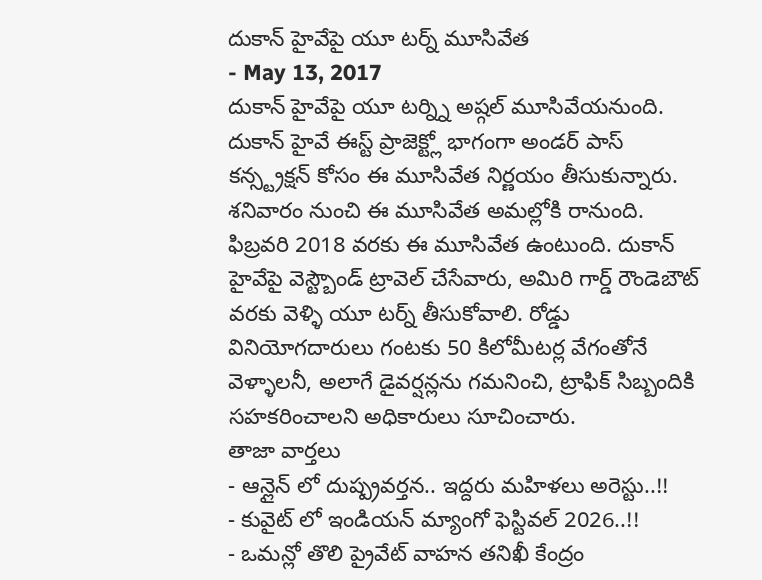దుకాన్ హైవేపై యూ టర్న్ మూసివేత
- May 13, 2017
దుకాన్ హైవేపై యూ టర్న్ని అష్గల్ మూసివేయనుంది. దుకాన్ హైవే ఈస్ట్ ప్రాజెక్ట్లో భాగంగా అండర్ పాస్ కన్స్ట్రక్షన్ కోసం ఈ మూసివేత నిర్ణయం తీసుకున్నారు. శనివారం నుంచి ఈ మూసివేత అమల్లోకి రానుంది. ఫిబ్రవరి 2018 వరకు ఈ మూసివేత ఉంటుంది. దుకాన్ హైవేపై వెస్ట్బౌండ్ ట్రావెల్ చేసేవారు, అమిరి గార్డ్ రౌండెబౌట్ వరకు వెళ్ళి యూ టర్న్ తీసుకోవాలి. రోడ్డు వినియోగదారులు గంటకు 50 కిలోమీటర్ల వేగంతోనే వెళ్ళాలనీ, అలాగే డైవర్షన్లను గమనించి, ట్రాఫిక్ సిబ్బందికి సహకరించాలని అధికారులు సూచించారు.
తాజా వార్తలు
- ఆన్లైన్ లో దుష్ప్రవర్తన.. ఇద్దరు మహిళలు అరెస్టు..!!
- కువైట్ లో ఇండియన్ మ్యాంగో ఫెస్టివల్ 2026..!!
- ఒమన్లో తొలి ప్రైవేట్ వాహన తనిఖీ కేంద్రం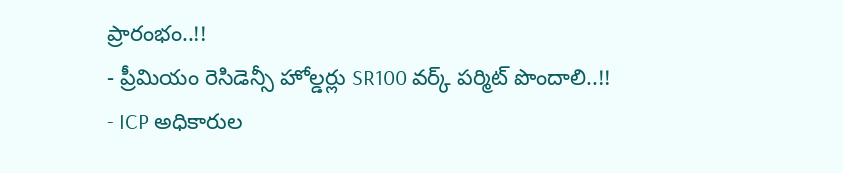ప్రారంభం..!!
- ప్రీమియం రెసిడెన్సీ హోల్డర్లు SR100 వర్క్ పర్మిట్ పొందాలి..!!
- ICP అధికారుల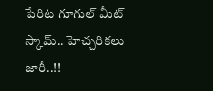పేరిట గూగుల్ మీట్ స్కామ్.. హెచ్చరికలు జారీ..!!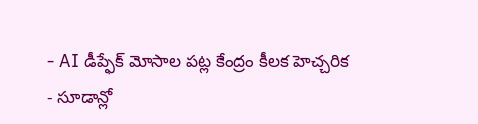- AI డీప్ఫేక్ మోసాల పట్ల కేంద్రం కీలక హెచ్చరిక
- సూడాన్లో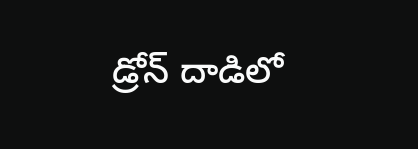డ్రోన్ దాడిలో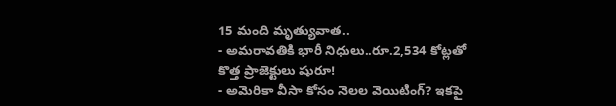15 మంది మృత్యువాత..
- అమరావతికి భారీ నిధులు..రూ.2,534 కోట్లతో కొత్త ప్రాజెక్టులు షురూ!
- అమెరికా వీసా కోసం నెలల వెయిటింగ్? ఇకపై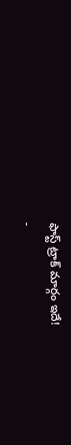ఫాస్ట్ ట్రాక్ మార్గం ఇదే!
-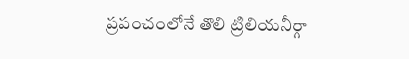ప్రపంచంలోనే తొలి ట్రిలియనీర్గా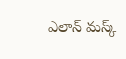ఎలాన్ మస్క్